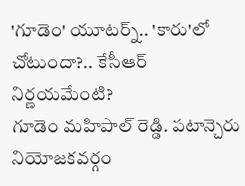'గూడెం' యూటర్న్.. 'కారు'లో చోటుందా?.. కేసీఆర్ నిర్ణయమేంటి?
గూడెం మహిపాల్ రెడ్డి. పటాన్చెరు నియోజకవర్గం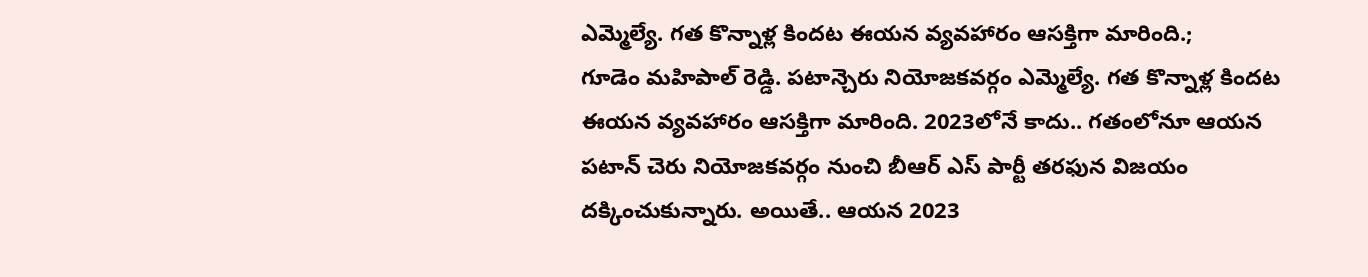ఎమ్మెల్యే. గత కొన్నాళ్ల కిందట ఈయన వ్యవహారం ఆసక్తిగా మారింది.;
గూడెం మహిపాల్ రెడ్డి. పటాన్చెరు నియోజకవర్గం ఎమ్మెల్యే. గత కొన్నాళ్ల కిందట ఈయన వ్యవహారం ఆసక్తిగా మారింది. 2023లోనే కాదు.. గతంలోనూ ఆయన పటాన్ చెరు నియోజకవర్గం నుంచి బీఆర్ ఎస్ పార్టీ తరఫున విజయం దక్కించుకున్నారు. అయితే.. ఆయన 2023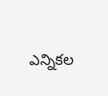ఎన్నికల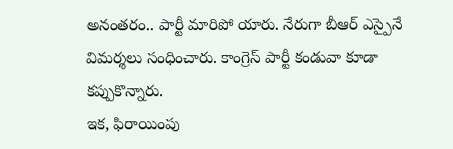అనంతరం.. పార్టీ మారిపో యారు. నేరుగా బీఆర్ ఎస్పైనే విమర్శలు సంధించారు. కాంగ్రెస్ పార్టీ కండువా కూడా కప్పుకొన్నారు.
ఇక, ఫిరాయింపు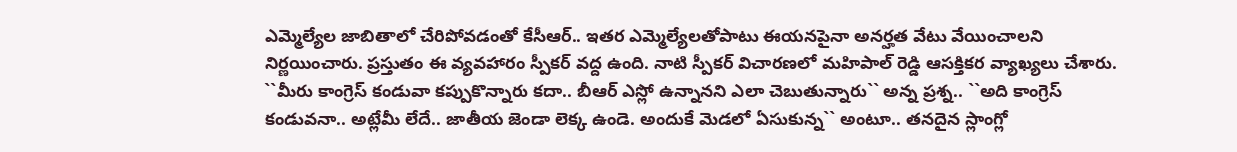ఎమ్మెల్యేల జాబితాలో చేరిపోవడంతో కేసీఆర్.. ఇతర ఎమ్మెల్యేలతోపాటు ఈయనపైనా అనర్హత వేటు వేయించాలని నిర్ణయించారు. ప్రస్తుతం ఈ వ్యవహారం స్పీకర్ వద్ద ఉంది. నాటి స్పీకర్ విచారణలో మహిపాల్ రెడ్డి ఆసక్తికర వ్యాఖ్యలు చేశారు. ``మీరు కాంగ్రెస్ కండువా కప్పుకొన్నారు కదా.. బీఆర్ ఎస్లో ఉన్నానని ఎలా చెబుతున్నారు`` అన్న ప్రశ్న.. ``అది కాంగ్రెస్ కండువనా.. అట్లేమీ లేదే.. జాతీయ జెండా లెక్క ఉండె. అందుకే మెడలో ఏసుకున్న`` అంటూ.. తనదైన స్లాంగ్లో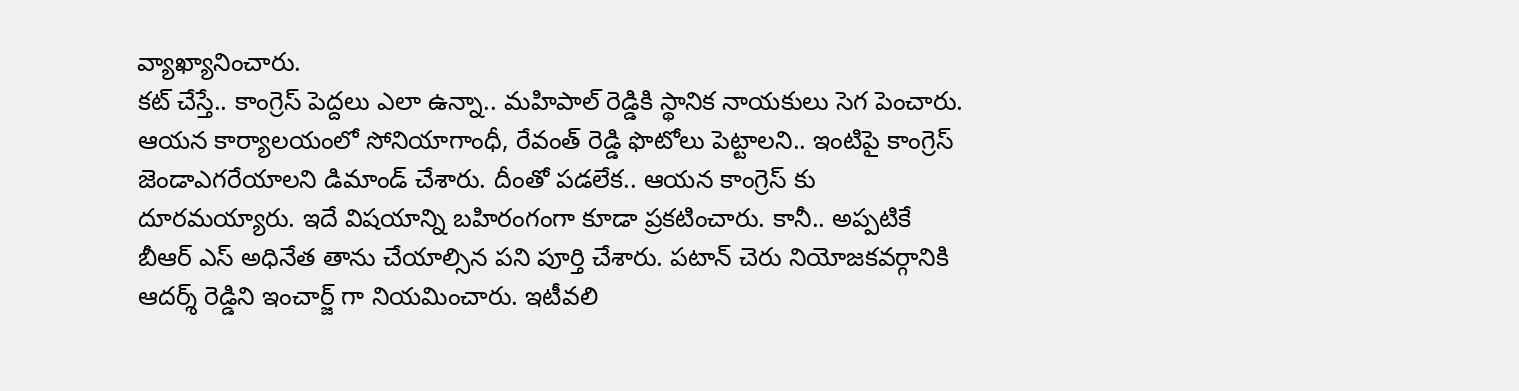వ్యాఖ్యానించారు.
కట్ చేస్తే.. కాంగ్రెస్ పెద్దలు ఎలా ఉన్నా.. మహిపాల్ రెడ్డికి స్థానిక నాయకులు సెగ పెంచారు. ఆయన కార్యాలయంలో సోనియాగాంధీ, రేవంత్ రెడ్డి ఫొటోలు పెట్టాలని.. ఇంటిపై కాంగ్రెస్ జెండాఎగరేయాలని డిమాండ్ చేశారు. దీంతో పడలేక.. ఆయన కాంగ్రెస్ కు దూరమయ్యారు. ఇదే విషయాన్ని బహిరంగంగా కూడా ప్రకటించారు. కానీ.. అప్పటికే బీఆర్ ఎస్ అధినేత తాను చేయాల్సిన పని పూర్తి చేశారు. పటాన్ చెరు నియోజకవర్గానికి ఆదర్శ్ రెడ్డిని ఇంచార్జ్ గా నియమించారు. ఇటీవలి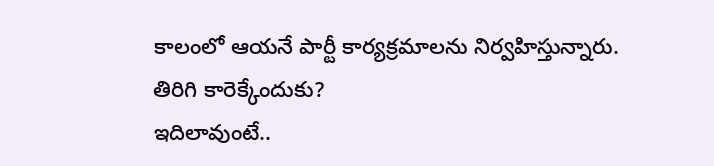కాలంలో ఆయనే పార్టీ కార్యక్రమాలను నిర్వహిస్తున్నారు.
తిరిగి కారెక్కేందుకు?
ఇదిలావుంటే..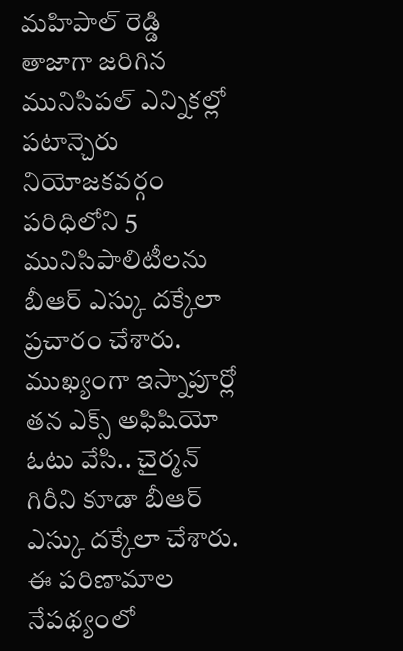మహిపాల్ రెడ్డి తాజాగా జరిగిన మునిసిపల్ ఎన్నికల్లో పటాన్చెరు నియోజకవర్గం పరిధిలోని 5 మునిసిపాలిటీలను బీఆర్ ఎస్కు దక్కేలా ప్రచారం చేశారు. ముఖ్యంగా ఇస్నాపూర్లో తన ఎక్స్ అఫిషియో ఓటు వేసి.. చైర్మన్ గిరీని కూడా బీఆర్ ఎస్కు దక్కేలా చేశారు. ఈ పరిణామాల నేపథ్యంలో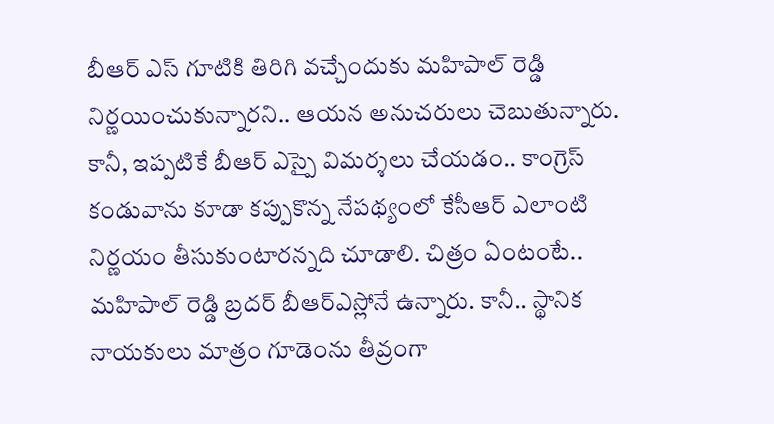బీఆర్ ఎస్ గూటికి తిరిగి వచ్చేందుకు మహిపాల్ రెడ్డి నిర్ణయించుకున్నారని.. ఆయన అనుచరులు చెబుతున్నారు.
కానీ, ఇప్పటికే బీఆర్ ఎస్పై విమర్శలు చేయడం.. కాంగ్రెస్ కండువాను కూడా కప్పుకొన్న నేపథ్యంలో కేసీఆర్ ఎలాంటి నిర్ణయం తీసుకుంటారన్నది చూడాలి. చిత్రం ఏంటంటే.. మహిపాల్ రెడ్డి బ్రదర్ బీఆర్ఎస్లోనే ఉన్నారు. కానీ.. స్థానిక నాయకులు మాత్రం గూడెంను తీవ్రంగా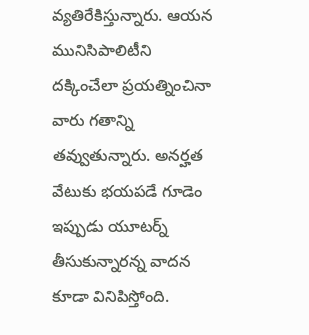వ్యతిరేకిస్తున్నారు. ఆయన మునిసిపాలిటీని దక్కించేలా ప్రయత్నించినా వారు గతాన్ని తవ్వుతున్నారు. అనర్హత వేటుకు భయపడే గూడెం ఇప్పుడు యూటర్న్ తీసుకున్నారన్న వాదన కూడా వినిపిస్తోంది.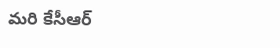మరి కేసీఆర్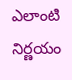ఎలాంటి నిర్ణయం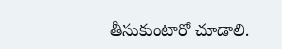తీసుకుంటారో చూడాలి.